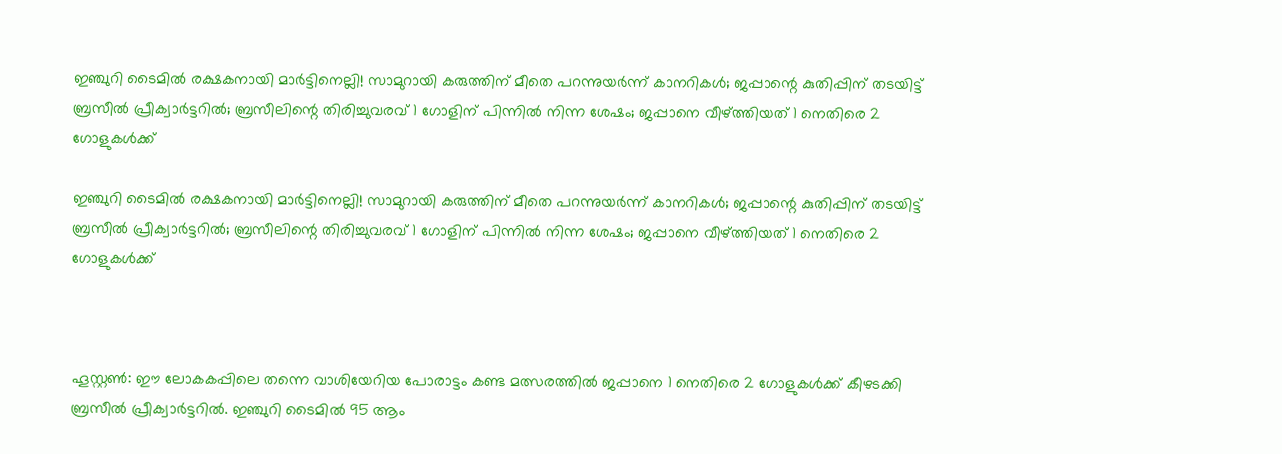ഇഞ്ചുറി ടൈമില്‍ രക്ഷകനായി മാര്‍ട്ടിനെല്ലി! സാമുറായി കരുത്തിന് മീതെ പറന്നുയര്‍ന്ന് കാനറികള്‍; ജപ്പാന്റെ കുതിപ്പിന് തടയിട്ട് ബ്രസീല്‍ പ്രീക്വാര്‍ട്ടറില്‍; ബ്രസീലിന്റെ തിരിച്ചുവരവ് 1 ഗോളിന് പിന്നില്‍ നിന്ന ശേഷം; ജപ്പാനെ വീഴ്ത്തിയത് 1 നെതിരെ 2 ഗോളുകള്‍ക്ക്

ഇഞ്ചുറി ടൈമില്‍ രക്ഷകനായി മാര്‍ട്ടിനെല്ലി! സാമുറായി കരുത്തിന് മീതെ പറന്നുയര്‍ന്ന് കാനറികള്‍; ജപ്പാന്റെ കുതിപ്പിന് തടയിട്ട് ബ്രസീല്‍ പ്രീക്വാര്‍ട്ടറില്‍; ബ്രസീലിന്റെ തിരിച്ചുവരവ് 1 ഗോളിന് പിന്നില്‍ നിന്ന ശേഷം; ജപ്പാനെ വീഴ്ത്തിയത് 1 നെതിരെ 2 ഗോളുകള്‍ക്ക്



ഹൂസ്റ്റണ്‍: ഈ ലോകകപ്പിലെ തന്നെ വാശിയേറിയ പോരാട്ടം കണ്ട മത്സരത്തില്‍ ജപ്പാനെ 1 നെതിരെ 2 ഗോളുകള്‍ക്ക് കീഴടക്കി ബ്രസീല്‍ പ്രീക്വാര്‍ട്ടറില്‍. ഇഞ്ചുറി ടൈമില്‍ 95 ആം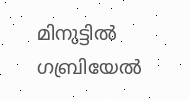മിനുട്ടില്‍ ഗബ്രിയേല്‍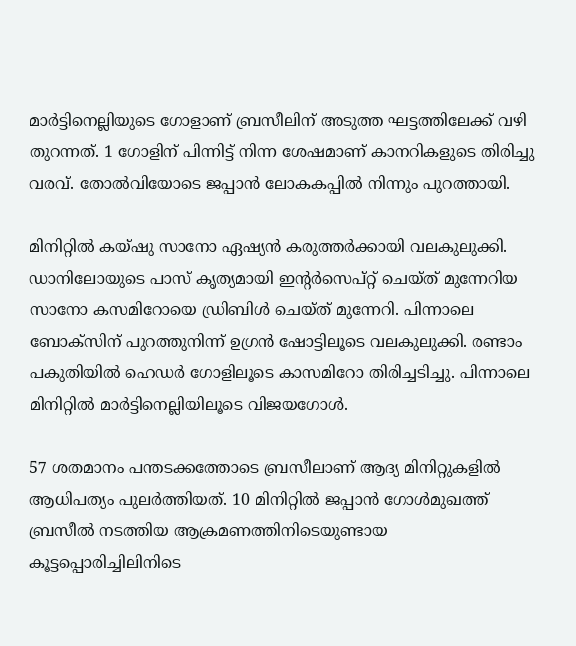മാര്‍ട്ടിനെല്ലിയുടെ ഗോളാണ് ബ്രസീലിന് അടുത്ത ഘട്ടത്തിലേക്ക് വഴി തുറന്നത്. 1 ഗോളിന് പിന്നിട്ട് നിന്ന ശേഷമാണ് കാനറികളുടെ തിരിച്ചു വരവ്. തോല്‍വിയോടെ ജപ്പാന്‍ ലോകകപ്പില്‍ നിന്നും പുറത്തായി.

മിനിറ്റില്‍ കയ്ഷു സാനോ ഏഷ്യന്‍ കരുത്തര്‍ക്കായി വലകുലുക്കി. ഡാനിലോയുടെ പാസ് കൃത്യമായി ഇന്റര്‍സെപ്റ്റ് ചെയ്ത് മുന്നേറിയ സാനോ കസമിറോയെ ഡ്രിബിള്‍ ചെയ്ത് മുന്നേറി. പിന്നാലെ ബോക്സിന് പുറത്തുനിന്ന് ഉഗ്രന്‍ ഷോട്ടിലൂടെ വലകുലുക്കി. രണ്ടാം പകുതിയില്‍ ഹെഡര്‍ ഗോളിലൂടെ കാസമിറോ തിരിച്ചടിച്ചു. പിന്നാലെ മിനിറ്റില്‍ മാര്‍ട്ടിനെല്ലിയിലൂടെ വിജയഗോള്‍.

57 ശതമാനം പന്തടക്കത്തോടെ ബ്രസീലാണ് ആദ്യ മിനിറ്റുകളില്‍ ആധിപത്യം പുലര്‍ത്തിയത്. 10 മിനിറ്റില്‍ ജപ്പാന്‍ ഗോള്‍മുഖത്ത് ബ്രസീല്‍ നടത്തിയ ആക്രമണത്തിനിടെയുണ്ടായ കൂട്ടപ്പൊരിച്ചിലിനിടെ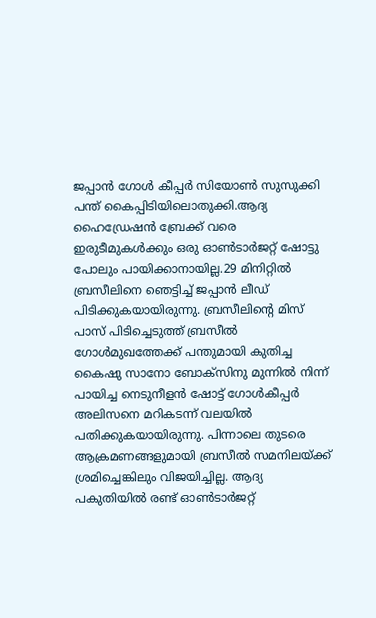ജപ്പാന്‍ ഗോള്‍ കീപ്പര്‍ സിയോണ്‍ സുസുക്കി പന്ത് കൈപ്പിടിയിലൊതുക്കി.ആദ്യ ഹൈഡ്രേഷന്‍ ബ്രേക്ക് വരെ ഇരുടീമുകള്‍ക്കും ഒരു ഓണ്‍ടാര്‍ജറ്റ് ഷോട്ടു പോലും പായിക്കാനായില്ല.29 മിനിറ്റില്‍ ബ്രസീലിനെ ഞെട്ടിച്ച് ജപ്പാന്‍ ലീഡ് പിടിക്കുകയായിരുന്നു. ബ്രസീലിന്റെ മിസ് പാസ് പിടിച്ചെടുത്ത് ബ്രസീല്‍ ഗോള്‍മുഖത്തേക്ക് പന്തുമായി കുതിച്ച കൈഷു സാനോ ബോക്‌സിനു മുന്നില്‍ നിന്ന് പായിച്ച നെടുനീളന്‍ ഷോട്ട് ഗോള്‍കീപ്പര്‍ അലിസനെ മറികടന്ന് വലയില്‍ പതിക്കുകയായിരുന്നു. പിന്നാലെ തുടരെ ആക്രമണങ്ങളുമായി ബ്രസീല്‍ സമനിലയ്ക്ക് ശ്രമിച്ചെങ്കിലും വിജയിച്ചില്ല. ആദ്യ പകുതിയില്‍ രണ്ട് ഓണ്‍ടാര്‍ജറ്റ്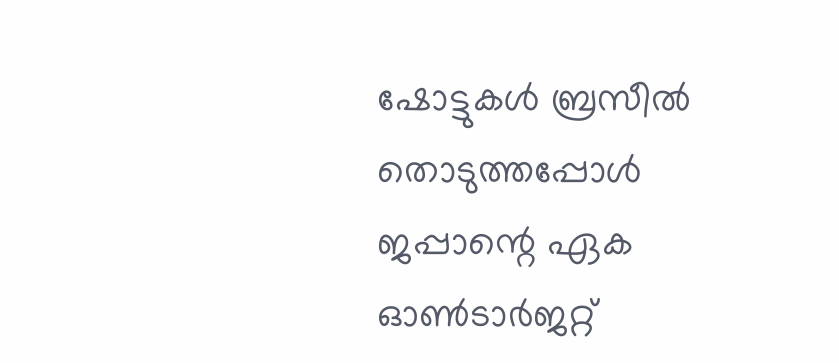ഷോട്ടുകള്‍ ബ്രസീല്‍ തൊടുത്തപ്പോള്‍ ജപ്പാന്റെ ഏക ഓണ്‍ടാര്‍ജറ്റ്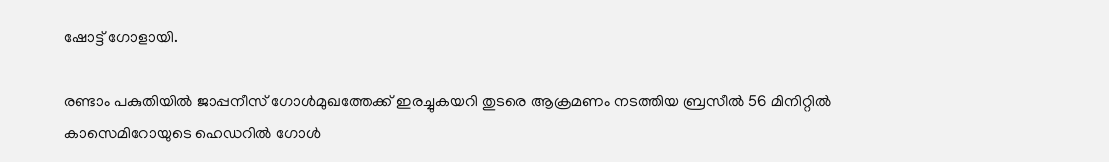ഷോട്ട് ഗോളായി.

രണ്ടാം പകുതിയില്‍ ജാപ്പനീസ് ഗോള്‍മുഖത്തേക്ക് ഇരച്ചുകയറി തുടരെ ആക്രമണം നടത്തിയ ബ്രസീല്‍ 56 മിനിറ്റില്‍ കാസെമിറോയുടെ ഹെഡറില്‍ ഗോള്‍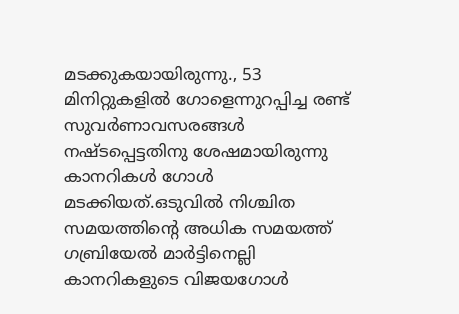മടക്കുകയായിരുന്നു., 53 മിനിറ്റുകളില്‍ ഗോളെന്നുറപ്പിച്ച രണ്ട് സുവര്‍ണാവസരങ്ങള്‍ നഷ്ടപ്പെട്ടതിനു ശേഷമായിരുന്നു കാനറികള്‍ ഗോള്‍ മടക്കിയത്.ഒടുവില്‍ നിശ്ചിത സമയത്തിന്റെ അധിക സമയത്ത് ഗബ്രിയേല്‍ മാര്‍ട്ടിനെല്ലി കാനറികളുടെ വിജയഗോള്‍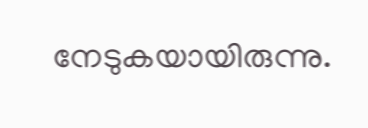നേടുകയായിരുന്നു.